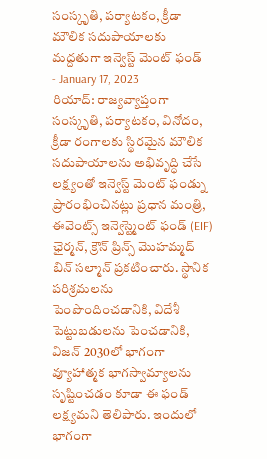సంస్కృతి, పర్యాటకం, క్రీడా మౌలిక సదుపాయాలకు మద్దతుగా ఇన్వెస్ట్ మెంట్ ఫండ్
- January 17, 2023
రియాద్: రాజ్యవ్యాప్తంగా సంస్కృతి, పర్యాటకం, వినోదం, క్రీడా రంగాలకు స్థిరమైన మౌలిక సదుపాయాలను అభివృద్ధి చేసే లక్ష్యంతో ఇన్వెస్ట్ మెంట్ ఫండ్ను ప్రారంభించినట్లు ప్రధాన మంత్రి, ఈవెంట్స్ ఇన్వెస్ట్మెంట్ ఫండ్ (EIF) ఛైర్మన్, క్రౌన్ ప్రిన్స్ మొహమ్మద్ బిన్ సల్మాన్ ప్రకటించారు. స్థానిక పరిశ్రమలను పెంపొందించడానికి, విదేశీ పెట్టుబడులను పెంచడానికి, విజన్ 2030లో భాగంగా వ్యూహాత్మక భాగస్వామ్యాలను సృష్టించడం కూడా ఈ ఫండ్ లక్ష్యమని తెలిపారు. ఇందులో భాగంగా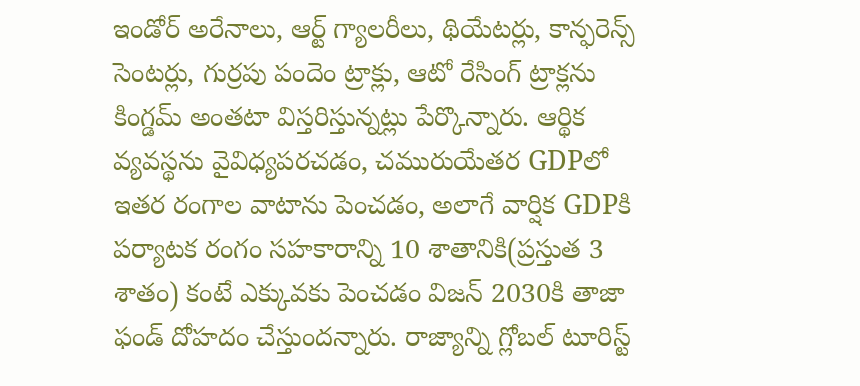ఇండోర్ అరేనాలు, ఆర్ట్ గ్యాలరీలు, థియేటర్లు, కాన్ఫరెన్స్ సెంటర్లు, గుర్రపు పందెం ట్రాక్లు, ఆటో రేసింగ్ ట్రాక్లను కింగ్డమ్ అంతటా విస్తరిస్తున్నట్లు పేర్కొన్నారు. ఆర్థిక వ్యవస్థను వైవిధ్యపరచడం, చమురుయేతర GDPలో ఇతర రంగాల వాటాను పెంచడం, అలాగే వార్షిక GDPకి పర్యాటక రంగం సహకారాన్ని 10 శాతానికి(ప్రస్తుత 3 శాతం) కంటే ఎక్కువకు పెంచడం విజన్ 2030కి తాజా ఫండ్ దోహదం చేస్తుందన్నారు. రాజ్యాన్ని గ్లోబల్ టూరిస్ట్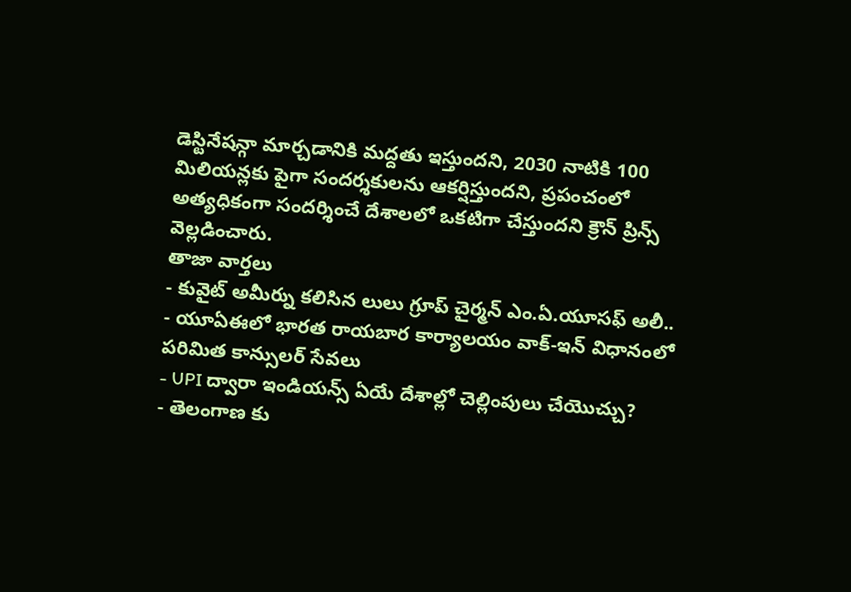డెస్టినేషన్గా మార్చడానికి మద్దతు ఇస్తుందని, 2030 నాటికి 100 మిలియన్లకు పైగా సందర్శకులను ఆకర్షిస్తుందని, ప్రపంచంలో అత్యధికంగా సందర్శించే దేశాలలో ఒకటిగా చేస్తుందని క్రౌన్ ప్రిన్స్ వెల్లడించారు.
తాజా వార్తలు
- కువైట్ అమీర్ను కలిసిన లులు గ్రూప్ చైర్మన్ ఎం.ఏ.యూసఫ్ అలీ..
- యూఏఈలో భారత రాయబార కార్యాలయం వాక్-ఇన్ విధానంలో పరిమిత కాన్సులర్ సేవలు
- UPI ద్వారా ఇండియన్స్ ఏయే దేశాల్లో చెల్లింపులు చేయొచ్చు?
- తెలంగాణ కు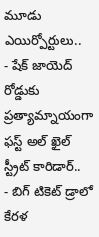మూడు ఎయిర్పోర్టులు..
- షేక్ జాయెద్ రోడ్డుకు ప్రత్యామ్నాయంగా ఫస్ట్ అల్ ఖైల్ స్ట్రీట్ కారిడార్..
- బిగ్ టికెట్ డ్రాలో కేరళ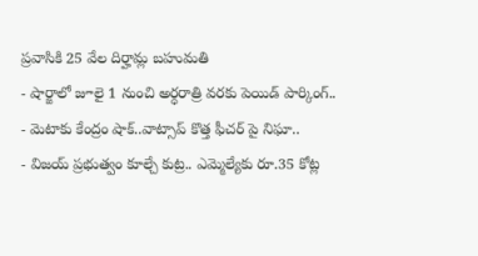ప్రవాసికి 25 వేల దిర్హామ్ల బహుమతి
- షార్జాలో జూలై 1 నుంచి అర్ధరాత్రి వరకు పెయిడ్ పార్కింగ్..
- మెటాకు కేంద్రం షాక్..వాట్సాప్ కొత్త ఫీచర్ పై నిఘా..
- విజయ్ ప్రభుత్వం కూల్చే కుట్ర.. ఎమ్మెల్యేకు రూ.35 కోట్ల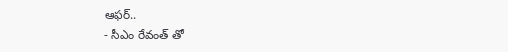ఆఫర్..
- సీఎం రేవంత్ తో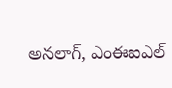అనలాగ్, ఎంఈఐఎల్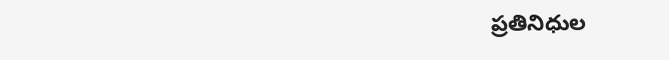ప్రతినిధుల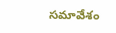సమావేశం